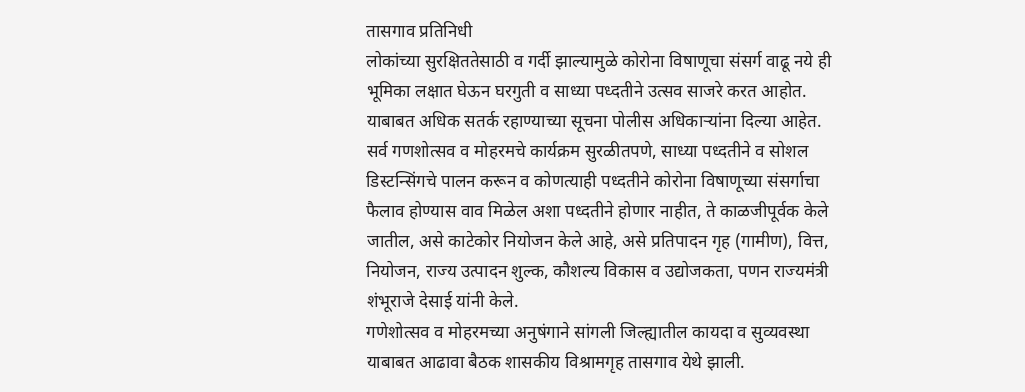तासगाव प्रतिनिधी
लोकांच्या सुरक्षिततेसाठी व गर्दी झाल्यामुळे कोरोना विषाणूचा संसर्ग वाढू नये ही भूमिका लक्षात घेऊन घरगुती व साध्या पध्दतीने उत्सव साजरे करत आहोत. याबाबत अधिक सतर्क रहाण्याच्या सूचना पोलीस अधिकाऱ्यांना दिल्या आहेत. सर्व गणशोत्सव व मोहरमचे कार्यक्रम सुरळीतपणे, साध्या पध्दतीने व सोशल डिस्टन्सिंगचे पालन करून व कोणत्याही पध्दतीने कोरोना विषाणूच्या संसर्गाचा फैलाव होण्यास वाव मिळेल अशा पध्दतीने होणार नाहीत, ते काळजीपूर्वक केले जातील, असे काटेकोर नियोजन केले आहे, असे प्रतिपादन गृह (गामीण), वित्त, नियोजन, राज्य उत्पादन शुल्क, कौशल्य विकास व उद्योजकता, पणन राज्यमंत्री शंभूराजे देसाई यांनी केले.
गणेशोत्सव व मोहरमच्या अनुषंगाने सांगली जिल्ह्यातील कायदा व सुव्यवस्था याबाबत आढावा बैठक शासकीय विश्रामगृह तासगाव येथे झाली.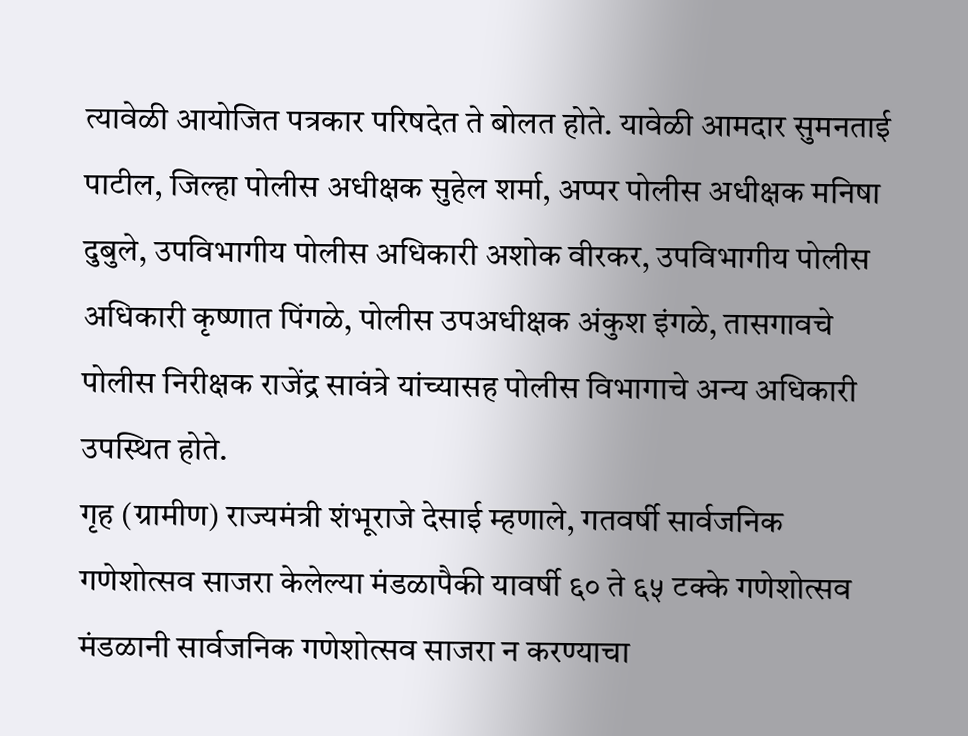त्यावेळी आयोजित पत्रकार परिषदेत ते बोलत होते. यावेळी आमदार सुमनताई पाटील, जिल्हा पोलीस अधीक्षक सुहेल शर्मा, अप्पर पोलीस अधीक्षक मनिषा दुबुले, उपविभागीय पोलीस अधिकारी अशोक वीरकर, उपविभागीय पोलीस अधिकारी कृष्णात पिंगळे, पोलीस उपअधीक्षक अंकुश इंगळे, तासगावचे पोलीस निरीक्षक राजेंद्र सावंत्रे यांच्यासह पोलीस विभागाचे अन्य अधिकारी उपस्थित होते.
गृह (ग्रामीण) राज्यमंत्री शंभूराजे देसाई म्हणाले, गतवर्षी सार्वजनिक गणेशोत्सव साजरा केलेल्या मंडळापैकी यावर्षी ६० ते ६५ टक्के गणेशोत्सव मंडळानी सार्वजनिक गणेशोत्सव साजरा न करण्याचा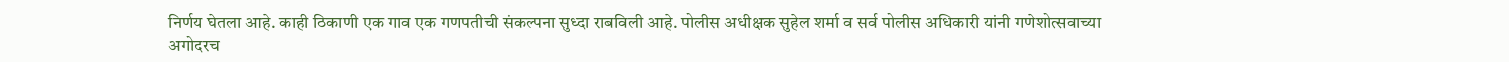निर्णय घेतला आहे. काही ठिकाणी एक गाव एक गणपतीची संकल्पना सुध्दा राबविली आहे. पोलीस अधीक्षक सुहेल शर्मा व सर्व पोलीस अधिकारी यांनी गणेशोत्सवाच्या अगोदरच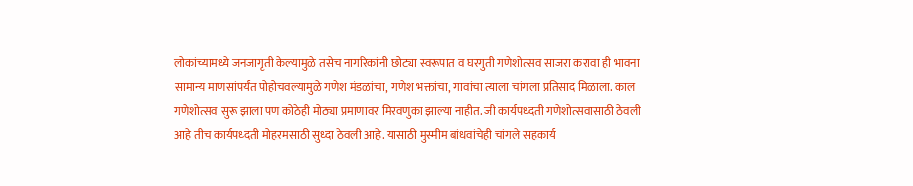लोकांच्यामध्ये जनजागृती केल्यामुळे तसेच नागरिकांनी छोट्या स्वरूपात व घरगुती गणेशोत्सव साजरा करावा ही भावना सामान्य माणसांपर्यंत पोहोचवल्यामुळे गणेश मंडळांचा, गणेश भक्तांचा, गावांचा त्याला चांगला प्रतिसाद मिळाला. काल गणेशोत्सव सुरू झाला पण कोठेही मोठ्या प्रमाणावर मिरवणुका झाल्या नाहीत. जी कार्यपध्दती गणेशोत्सवासाठी ठेवली आहे तीच कार्यपध्दती मोहरमसाठी सुध्दा ठेवली आहे. यासाठी मुस्मीम बांधवांचेही चांगले सहकार्य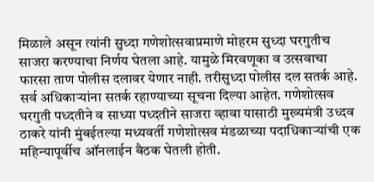मिळाले असून त्यांनी सुध्दा गणेशोत्सवाप्रमाणे मोहरम सुध्दा घरगुतीच साजरा करण्याचा निर्णय घेतला आहे. यामुळे मिरवणूका व उत्सवाचा फारसा ताण पोलीस दलावर येणार नाही. तरीसुध्दा पोलीस दल सतर्क आहे. सर्व अधिकाऱ्यांना सतर्क रहाण्याच्या सूचना दिल्या आहेत. गणेशोत्सव घरगुती पध्दतीने व साध्या पध्दतीने साजरा व्हावा यासाठी मुख्यमंत्री उध्दव ठाकरे यांनी मुंबईतल्या मध्यवर्ती गणेशोत्सव मंडळाच्या पदाधिकाऱ्यांची एक महिन्यापूर्वीच ऑनलाईन बैठक घेतली होती.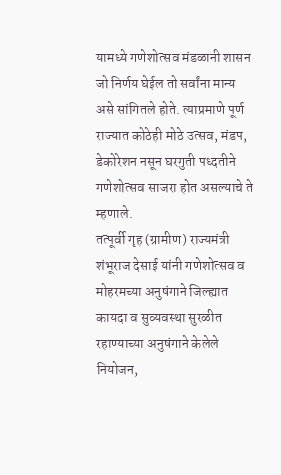यामध्ये गणेशोत्सव मंडळानी शासन जो निर्णय घेईल तो सर्वांना मान्य असे सांगितले होते. त्याप्रमाणे पूर्ण राज्यात कोठेही मोठे उत्सव, मंडप, डेकोरेशन नसून घरगुती पध्दतीने गणेशोत्सव साजरा होत असल्याचे ते म्हणाले.
तत्पूर्वी गृह (ग्रामीण) राज्यमंत्री शंभूराज देसाई यांनी गणेशोत्सव व मोहरमच्या अनुषंगाने जिल्ह्यात कायदा व सुव्यवस्था सुरळीत रहाण्याच्या अनुषंगाने केलेले नियोजन,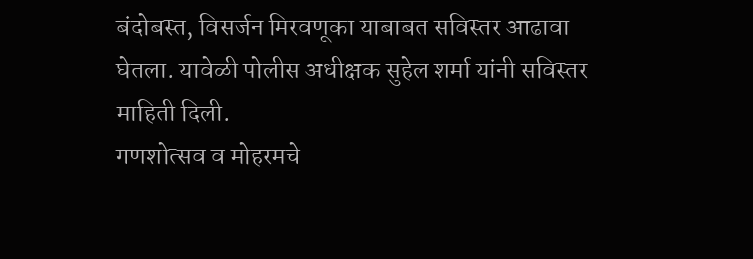बंदोबस्त, विसर्जन मिरवणूका याबाबत सविस्तर आढावा घेतला. यावेळी पोलीस अधीक्षक सुहेल शर्मा यांनी सविस्तर माहिती दिली.
गणशोत्सव व मोहरमचे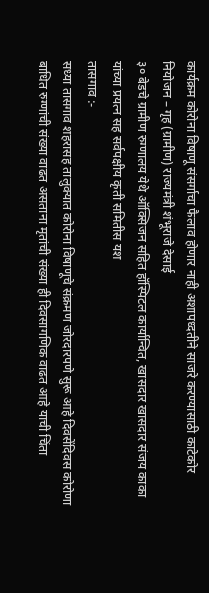कार्यक्रम कोरोना विषाणू संसर्गाचा फैलाव होणार नाही अशापध्दतीने साजरे करण्यासाठी काटेकोर नियोजन – गृह (ग्रामीण) राज्यमंत्री शंभूराजे देसाई
३० बेडचे ग्रामीण रुग्णालय येथे ऑक्सिजन सहित हॉस्पिटल कार्यान्वित, खासदार खासदार संजय काका यांच्या प्रयत्न सह सर्वपक्षीय कृती समितीस यश
तासगाव :-
सध्या तासगाव शहरासह तालुक्यात कोरोना विषाणूचे संक्रमण जोरदारपणे सुरू आहे दिवसेंदिवस कोरोणा बाधित रुग्णांची संख्या वाढत असताना मृतांची संख्या ही दिवसागणिक वाढत आहे याची चिंता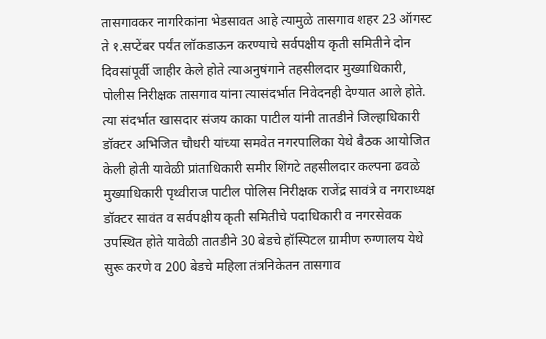तासगावकर नागरिकांना भेडसावत आहे त्यामुळे तासगाव शहर 23 ऑगस्ट ते १.सप्टेंबर पर्यंत लॉकडाऊन करण्याचे सर्वपक्षीय कृती समितीने दोन दिवसांपूर्वी जाहीर केले होते त्याअनुषंगाने तहसीलदार मुख्याधिकारी, पोलीस निरीक्षक तासगाव यांना त्यासंदर्भात निवेदनही देण्यात आले होते. त्या संदर्भात खासदार संजय काका पाटील यांनी तातडीने जिल्हाधिकारी डॉक्टर अभिजित चौधरी यांच्या समवेत नगरपालिका येथे बैठक आयोजित केली होती यावेळी प्रांताधिकारी समीर शिंगटे तहसीलदार कल्पना ढवळे मुख्याधिकारी पृथ्वीराज पाटील पोलिस निरीक्षक राजेंद्र सावंत्रे व नगराध्यक्ष डॉक्टर सावंत व सर्वपक्षीय कृती समितीचे पदाधिकारी व नगरसेवक उपस्थित होते यावेळी तातडीने 30 बेडचे हॉस्पिटल ग्रामीण रुग्णालय येथे सुरू करणे व 200 बेडचे महिला तंत्रनिकेतन तासगाव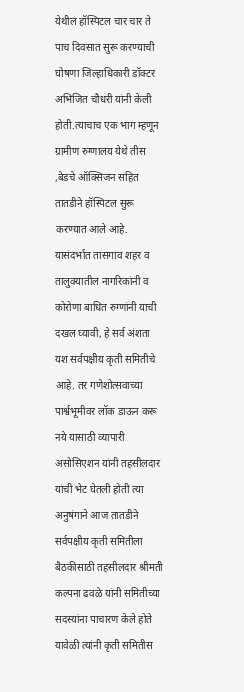येथील हॉस्पिटल चार चार ते पाच दिवसात सुरू करण्याची घोषणा जिल्हाधिकारी डॉक्टर अभिजित चौधरी यांनी केली होती.त्याचाच एक भाग म्हणून ग्रामीण रुग्णालय येथे तीस ,बेडचे ऑक्सिजन सहित तातडीने हॉस्पिटल सुरू करण्यात आले आहे. यासंदर्भात तासगाव शहर व तालुक्यातील नागरिकांनी व कोरोणा बाधित रुग्णांनी याची दखल घ्यावी, हे सर्व अंशता यश सर्वपक्षीय कृती समितीचे आहे. तर गणेशोत्सवाच्या पार्श्वभूमीवर लॉक डाऊन करू नये यासाठी व्यापारी असोसिएशन यांनी तहसीलदार यांची भेट घेतली होती त्या अनुषंगाने आज तातडीने सर्वपक्षीय कृती समितीला बैठकीसाठी तहसीलदार श्रीमती कल्पना ढवळे यांनी समितीच्या सदस्यांना पाचारण केले होते यावेळी त्यांनी कृती समितीस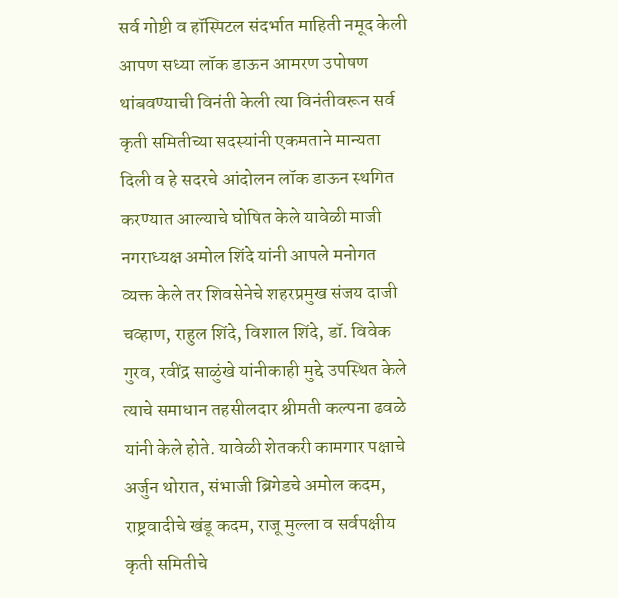सर्व गोष्टी व हॉस्पिटल संदर्भात माहिती नमूद केली आपण सध्या लॉक डाऊन आमरण उपोषण थांबवण्याची विनंती केली त्या विनंतीवरून सर्व कृती समितीच्या सदस्यांनी एकमताने मान्यता दिली व हे सदरचे आंदोलन लॉक डाऊन स्थगित करण्यात आल्याचे घोषित केले यावेळी माजी नगराध्यक्ष अमोल शिंदे यांनी आपले मनोगत व्यक्त केले तर शिवसेनेचे शहरप्रमुख संजय दाजी चव्हाण, राहुल शिंदे, विशाल शिंदे, डॉ. विवेक गुरव, रवींद्र साळुंखे यांनीकाही मुद्दे उपस्थित केले त्याचे समाधान तहसीलदार श्रीमती कल्पना ढवळे यांनी केले होते. यावेळी शेतकरी कामगार पक्षाचे अर्जुन थोरात, संभाजी ब्रिगेडचे अमोल कदम, राष्ट्रवादीचे खंडू कदम, राजू मुल्ला व सर्वपक्षीय कृती समितीचे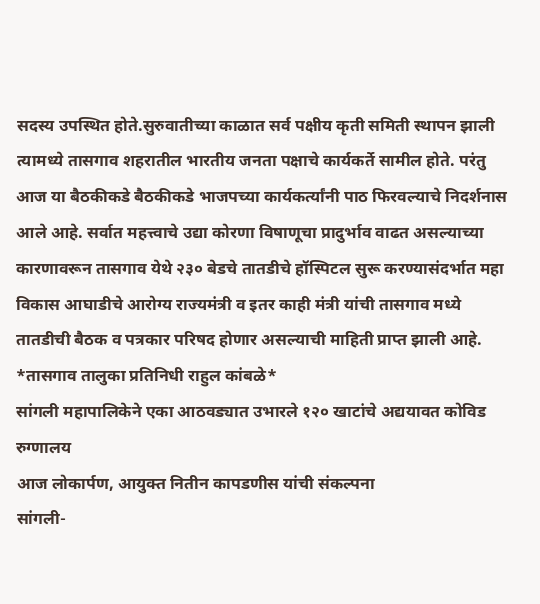सदस्य उपस्थित होते.सुरुवातीच्या काळात सर्व पक्षीय कृती समिती स्थापन झाली त्यामध्ये तासगाव शहरातील भारतीय जनता पक्षाचे कार्यकर्ते सामील होते. परंतु आज या बैठकीकडे बैठकीकडे भाजपच्या कार्यकर्त्यांनी पाठ फिरवल्याचे निदर्शनास आले आहे. सर्वात महत्त्वाचे उद्या कोरणा विषाणूचा प्रादुर्भाव वाढत असल्याच्या कारणावरून तासगाव येथे २३० बेडचे तातडीचे हॉस्पिटल सुरू करण्यासंदर्भात महा विकास आघाडीचे आरोग्य राज्यमंत्री व इतर काही मंत्री यांची तासगाव मध्ये तातडीची बैठक व पत्रकार परिषद होणार असल्याची माहिती प्राप्त झाली आहे.
*तासगाव तालुका प्रतिनिधी राहुल कांबळे*
सांगली महापालिकेने एका आठवड्यात उभारले १२० खाटांचे अद्ययावत कोविड रुग्णालय
आज लोकार्पण, आयुक्त नितीन कापडणीस यांची संकल्पना
सांगली-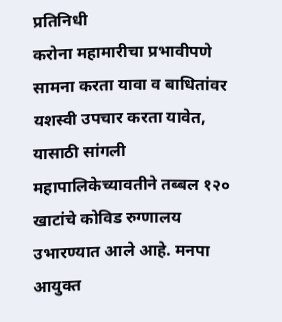प्रतिनिधी
करोना महामारीचा प्रभावीपणे सामना करता यावा व बाधितांवर यशस्वी उपचार करता यावेत, यासाठी सांगली महापालिकेच्यावतीने तब्बल १२० खाटांचे कोविड रुग्णालय उभारण्यात आले आहे. मनपा आयुक्त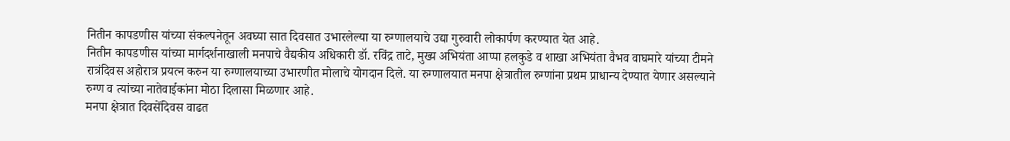नितीन कापडणीस यांच्या संकल्पनेतून अवघ्या सात दिवसात उभारलेल्या या रुग्णालयाचे उद्या गुरुवारी लोकार्पण करण्यात येत आहे.
नितीन कापडणीस यांच्या मार्गदर्शनाखाली मनपाचे वैद्यकीय अधिकारी डॉ. रविंद्र ताटे, मुख्य अभियंता आप्पा हलकुडे व शाखा अभियंता वैभव वाघमारे यांच्या टीमने रात्रंदिवस अहोरात्र प्रयत्न करुन या रुग्णालयाच्या उभारणीत मोलाचे योगदान दिले. या रुग्णालयात मनपा क्षेत्रातील रुग्णांना प्रथम प्राधान्य देण्यात येणार असल्याने रुग्ण व त्यांच्या नातेवाईकांना मोठा दिलासा मिळणार आहे.
मनपा क्षेत्रात दिवसेंदिवस वाढत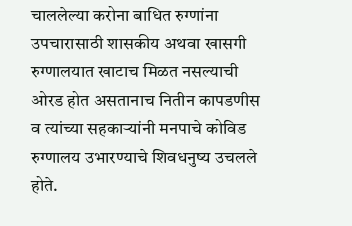चाललेल्या करोना बाधित रुग्णांना उपचारासाठी शासकीय अथवा खासगी रुग्णालयात खाटाच मिळत नसल्याची ओरड होत असतानाच नितीन कापडणीस व त्यांच्या सहकाऱ्यांनी मनपाचे कोविड रुग्णालय उभारण्याचे शिवधनुष्य उचलले होते.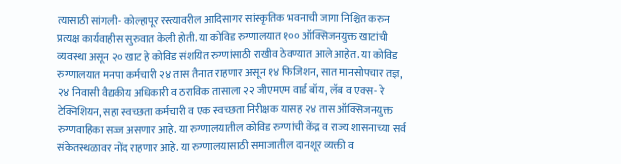त्यासाठी सांगली- कोल्हापूर रस्त्यावरील आदिसागर सांस्कृतिक भवनाची जागा निश्चित करुन प्रत्यक्ष कार्यवाहीस सुरुवात केली होती. या कोविड रुग्णालयात १०० ऑक्सिजनयुक्त खाटांची व्यवस्था असून २० खाट हे कोविड संशयित रुग्णांसाठी राखीव ठेवण्यात आले आहेत. या कोविड रुग्णालयात मनपा कर्मचारी २४ तास तैनात राहणार असून १४ फिजिशन, सात मानसोपचार तज्ञ, २४ निवासी वैद्यकीय अधिकारी व ठराविक तासाला २२ जीएमएम वार्ड बॉय, लॅब व एक्स- रे टेक्निशियन, सहा स्वच्छता कर्मचारी व एक स्वच्छता निरीक्षक यासह २४ तास ऑक्सिजनयुक्त रुग्णवाहिका सज्ज असणार आहे. या रुग्णालयातील कोविड रुग्णांची केंद्र व राज्य शासनाच्या सर्व संकेतस्थळावर नोंद राहणार आहे. या रुग्णालयासाठी समाजातील दानशूर व्यक्ती व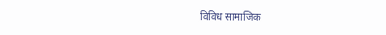विविध सामाजिक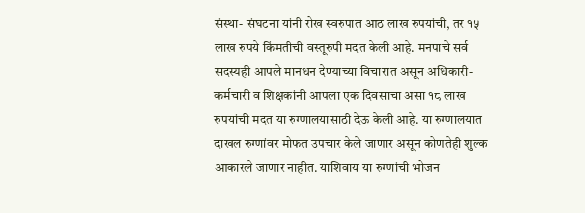संस्था- संघटना यांनी रोख स्वरुपात आठ लाख रुपयांची, तर १५ लाख रुपये किंमतीची वस्तूरुपी मदत केली आहे. मनपाचे सर्व सदस्यही आपले मानधन देण्याच्या विचारात असून अधिकारी- कर्मचारी व शिक्षकांनी आपला एक दिवसाचा असा १८ लाख रुपयांची मदत या रुग्णालयासाठी देऊ केली आहे. या रुग्णालयात दाखल रुग्णांवर मोफत उपचार केले जाणार असून कोणतेही शुल्क आकारले जाणार नाहीत. याशिवाय या रुग्णांची भोजन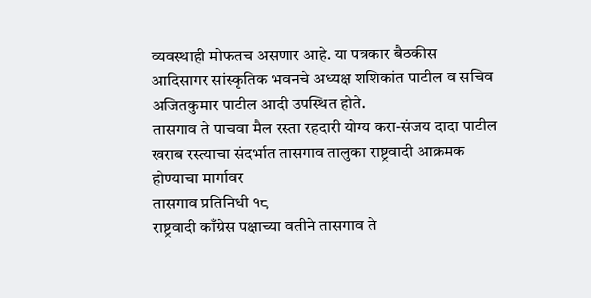व्यवस्थाही मोफतच असणार आहे. या पत्रकार बैठकीस आदिसागर सांस्कृतिक भवनचे अध्यक्ष शशिकांत पाटील व सचिव अजितकुमार पाटील आदी उपस्थित होते.
तासगाव ते पाचवा मैल रस्ता रहदारी योग्य करा-संजय दादा पाटील
खराब रस्त्याचा संदर्भात तासगाव तालुका राष्ट्रवादी आक्रमक होण्याचा मार्गावर
तासगाव प्रतिनिधी १८
राष्ट्रवादी काँग्रेस पक्षाच्या वतीने तासगाव ते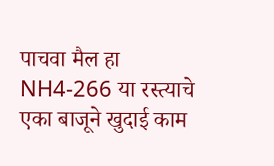पाचवा मैल हा NH4-266 या रस्त्याचे एका बाजूने खुदाई काम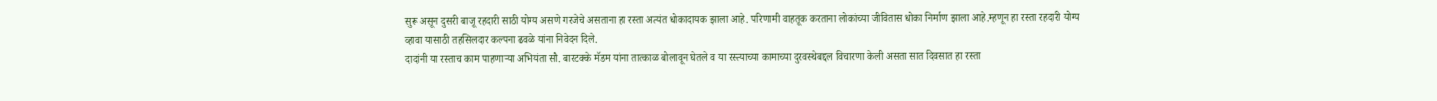सुरू असून दुसरी बाजू रहदारी साठी योग्य असणे गरजेचे असताना हा रस्ता अत्यंत धोकादायक झाला आहे. परिणामी वाहतूक करताना लोकांच्या जीवितास धोका निर्माण झाला आहे.म्हणून हा रस्ता रहदारी योग्य व्हावा यासाठी तहसिलदार कल्पना ढवळे यांना निवेदन दिले.
दादांनी या रस्ताच काम पाहणाऱ्या अभियंता सौ. बारटक्के मॅडम यांना तात्काळ बोलावून घेतले व या रस्त्याच्या कामाच्या दुरवस्थेबद्दल विचारणा केली असता सात दिवसात हा रस्ता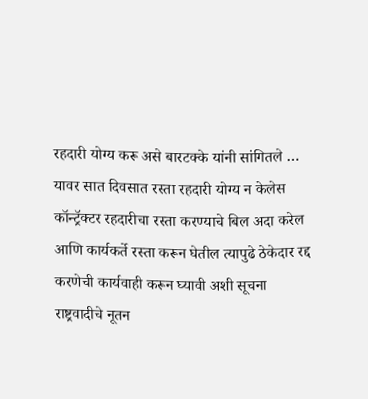रहदारी योग्य करू असे बारटक्के यांनी सांगितले …
यावर सात दिवसात रस्ता रहदारी योग्य न केलेस कॉन्ट्रॅक्टर रहदारीचा रस्ता करण्याचे बिल अदा करेल आणि कार्यकर्ते रस्ता करून घेतील त्यापुढे ठेकेदार रद्द करणेची कार्यवाही करून घ्यावी अशी सूचना राष्ट्रवादीचे नूतन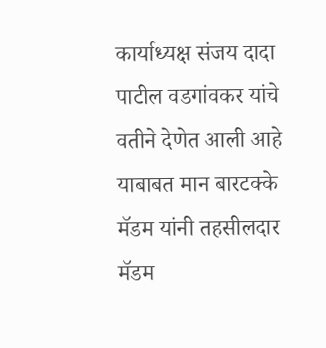कार्याध्यक्ष संजय दादा पाटील वडगांवकर यांचे वतीने देणेत आली आहे याबाबत मान बारटक्के मॅडम यांनी तहसीलदार मॅडम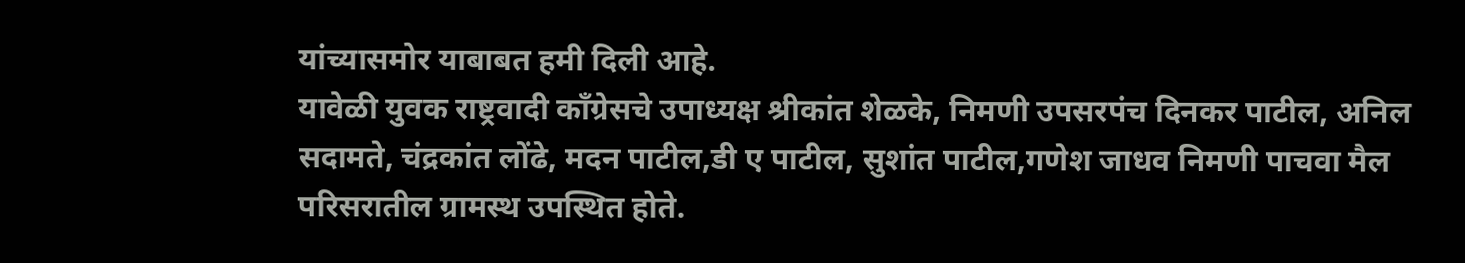यांच्यासमोर याबाबत हमी दिली आहे.
यावेळी युवक राष्ट्रवादी काँग्रेसचे उपाध्यक्ष श्रीकांत शेळके, निमणी उपसरपंच दिनकर पाटील, अनिल सदामते, चंद्रकांत लोंढे, मदन पाटील,डी ए पाटील, सुशांत पाटील,गणेश जाधव निमणी पाचवा मैल परिसरातील ग्रामस्थ उपस्थित होते.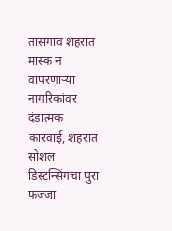तासगाव शहरात मास्क न वापरणाऱ्या नागरिकांवर दंडात्मक कारवाई, शहरात सोशल डिस्टन्सिंगचा पुरा फज्जा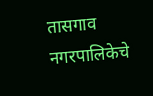तासगाव नगरपालिकेचे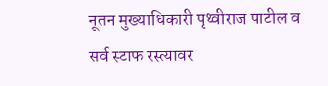नूतन मुख्याधिकारी पृथ्वीराज पाटील व सर्व स्टाफ रस्त्यावर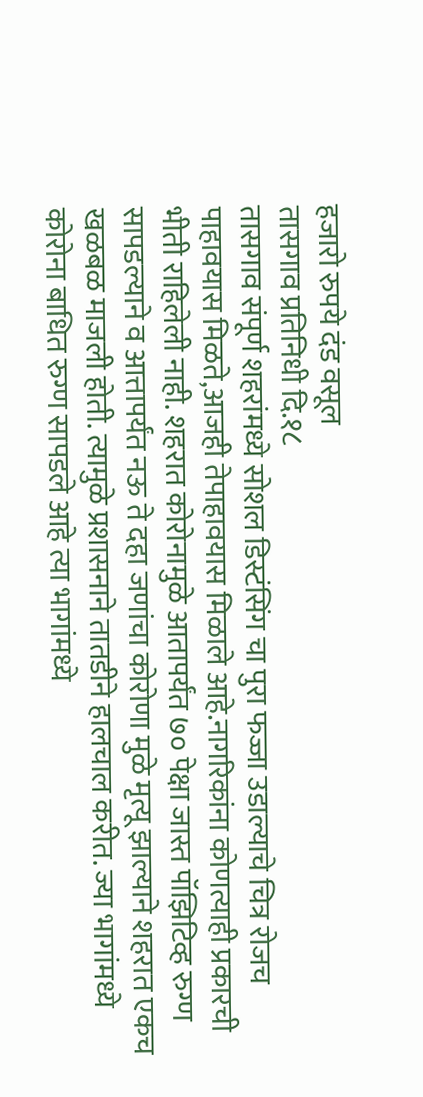हजारो रुपये दंड वसूल
तासगाव प्रतिनिधी दि.१८
तासगाव संपूर्ण शहरांमध्ये सोशल डिस्टंसिंग चा पुरा फज्जा उडाल्याचे चित्र रोजच पाहावयास मिळते,आजही तेपाहावयास मिळाले आहे.नागरिकांना कोणत्याही प्रकारची भीती राहिलेली नाही. शहरात कोरोनामुळे आतापर्यंत ७० पेक्षा जास्त पॉझिटिव्ह रुग्ण सापडल्याने व आत्तापर्यंत नऊ ते दहा जणांचा कोरोणा मुळे मृत्यू झाल्याने शहरात एकच खळबळ माजली होती. त्यामुळे प्रशासनाने तातडीने हालचाल करीत. ज्या भागांमध्ये कोरोना बाधित रुग्ण सापडले आहे त्या भागांमध्ये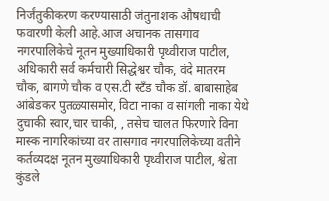निर्जंतुकीकरण करण्यासाठी जंतुनाशक औषधाची फवारणी केली आहे.आज अचानक तासगाव नगरपालिकेचे नूतन मुख्याधिकारी पृथ्वीराज पाटील, अधिकारी सर्व कर्मचारी सिद्धेश्वर चौक, वंदे मातरम चौक, बागणे चौक व एस.टी स्टँड चौक डॉ. बाबासाहेब आंबेडकर पुतळ्यासमोर, विटा नाका व सांगली नाका येथे दुचाकी स्वार,चार चाकी, , तसेच चालत फिरणारे विना मास्क नागरिकांच्या वर तासगाव नगरपालिकेच्या वतीने कर्तव्यदक्ष नूतन मुख्याधिकारी पृथ्वीराज पाटील, श्वेता कुंडले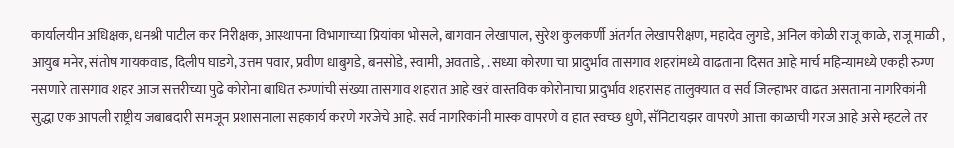कार्यालयीन अधिक्षक, धनश्री पाटील कर निरीक्षक, आस्थापना विभागाच्या प्रियांका भोसले, बागवान लेखापाल, सुरेश कुलकर्णी अंतर्गत लेखापरीक्षण, महादेव लुगडे, अनिल कोळी राजू काळे, राजू माळी , आयुब मनेर, संतोष गायकवाड, दिलीप घाडगे, उत्तम पवार, प्रवीण धाबुगडे, बनसोडे, स्वामी, अवताडे, . सध्या कोरणा चा प्रादुर्भाव तासगाव शहरांमध्ये वाढताना दिसत आहे मार्च महिन्यामध्ये एकही रुग्ण नसणारे तासगाव शहर आज सत्तरीच्या पुढे कोरोना बाधित रुग्णांची संख्या तासगाव शहरात आहे खरं वास्तविक कोरोनाचा प्रादुर्भाव शहरासह तालुक्यात व सर्व जिल्हाभर वाढत असताना नागरिकांनी सुद्धा एक आपली राष्ट्रीय जबाबदारी समजून प्रशासनाला सहकार्य करणे गरजेचे आहे. सर्व नागरिकांनी मास्क वापरणे व हात स्वच्छ धुणे, सॅनिटायझर वापरणे आत्ता काळाची गरज आहे असे म्हटले तर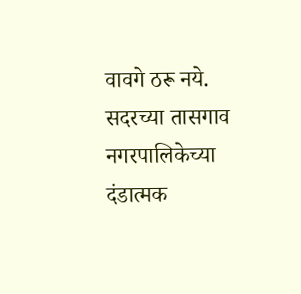वावगे ठरू नये. सदरच्या तासगाव नगरपालिकेच्या दंडात्मक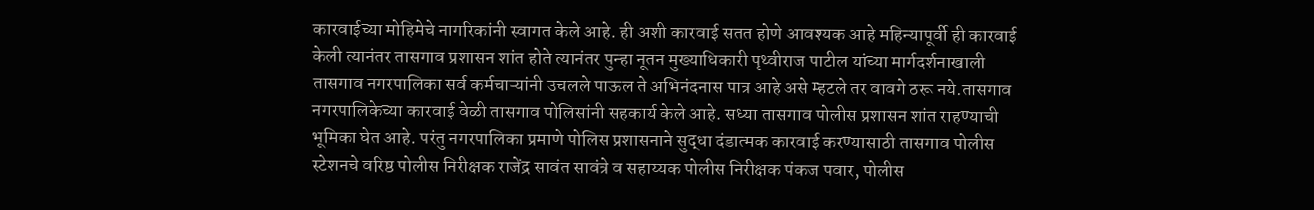कारवाईच्या मोहिमेचे नागरिकांनी स्वागत केले आहे. ही अशी कारवाई सतत होणे आवश्यक आहे महिन्यापूर्वी ही कारवाई केली त्यानंतर तासगाव प्रशासन शांत होते त्यानंतर पुन्हा नूतन मुख्याधिकारी पृथ्वीराज पाटील यांच्या मार्गदर्शनाखाली तासगाव नगरपालिका सर्व कर्मचाऱ्यांनी उचलले पाऊल ते अभिनंदनास पात्र आहे असे म्हटले तर वावगे ठरू नये.तासगाव नगरपालिकेच्या कारवाई वेळी तासगाव पोलिसांनी सहकार्य केले आहे. सध्या तासगाव पोलीस प्रशासन शांत राहण्याची भूमिका घेत आहे. परंतु नगरपालिका प्रमाणे पोलिस प्रशासनाने सुद्धा दंडात्मक कारवाई करण्यासाठी तासगाव पोलीस स्टेशनचे वरिष्ठ पोलीस निरीक्षक राजेंद्र सावंत सावंत्रे व सहाय्यक पोलीस निरीक्षक पंकज पवार, पोलीस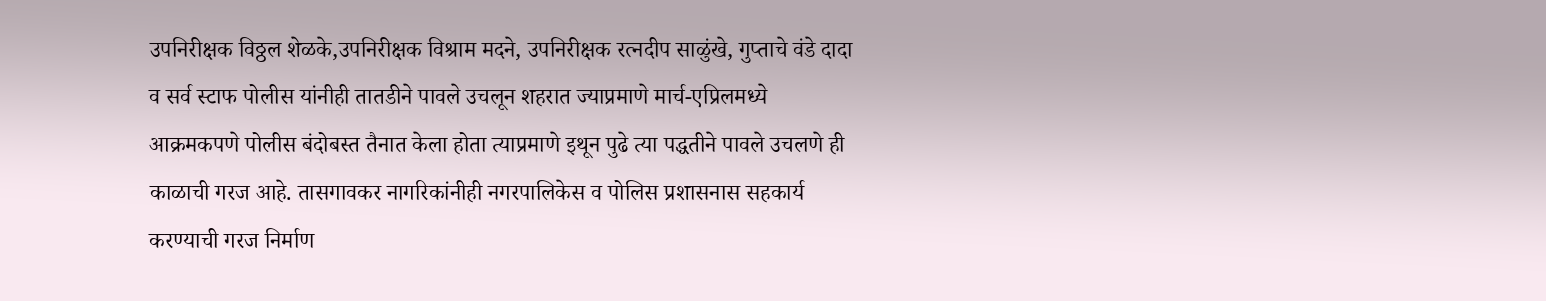उपनिरीक्षक विठ्ठल शेळके,उपनिरीक्षक विश्राम मदने, उपनिरीक्षक रत्नदीप साळुंखे, गुप्ताचे वंडे दादा व सर्व स्टाफ पोलीस यांनीही तातडीने पावले उचलून शहरात ज्याप्रमाणे मार्च-एप्रिलमध्ये आक्रमकपणे पोलीस बंदोबस्त तैनात केला होता त्याप्रमाणे इथून पुढे त्या पद्धतीने पावले उचलणे ही काळाची गरज आहे. तासगावकर नागरिकांनीही नगरपालिकेस व पोलिस प्रशासनास सहकार्य करण्याची गरज निर्माण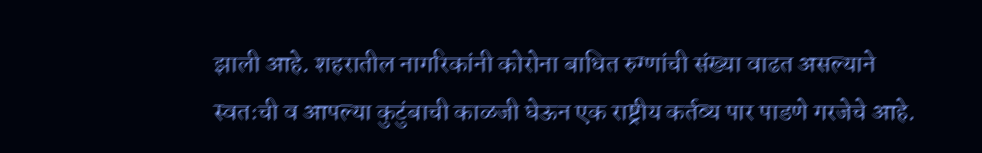झाली आहे. शहरातील नागरिकांनी कोरोना बाधित रुग्णांची संख्या वाढत असल्याने स्वतःची व आपल्या कुटुंबाची काळजी घेऊन एक राष्ट्रीय कर्तव्य पार पाडणे गरजेचे आहे.